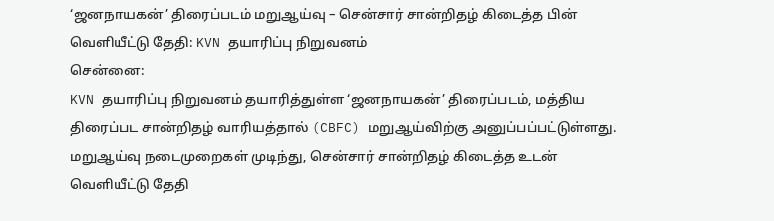‘ஜனநாயகன்’ திரைப்படம் மறுஆய்வு – சென்சார் சான்றிதழ் கிடைத்த பின் வெளியீட்டு தேதி: KVN தயாரிப்பு நிறுவனம்
சென்னை:
KVN தயாரிப்பு நிறுவனம் தயாரித்துள்ள ‘ஜனநாயகன்’ திரைப்படம், மத்திய திரைப்பட சான்றிதழ் வாரியத்தால் (CBFC) மறுஆய்விற்கு அனுப்பப்பட்டுள்ளது. மறுஆய்வு நடைமுறைகள் முடிந்து, சென்சார் சான்றிதழ் கிடைத்த உடன் வெளியீட்டு தேதி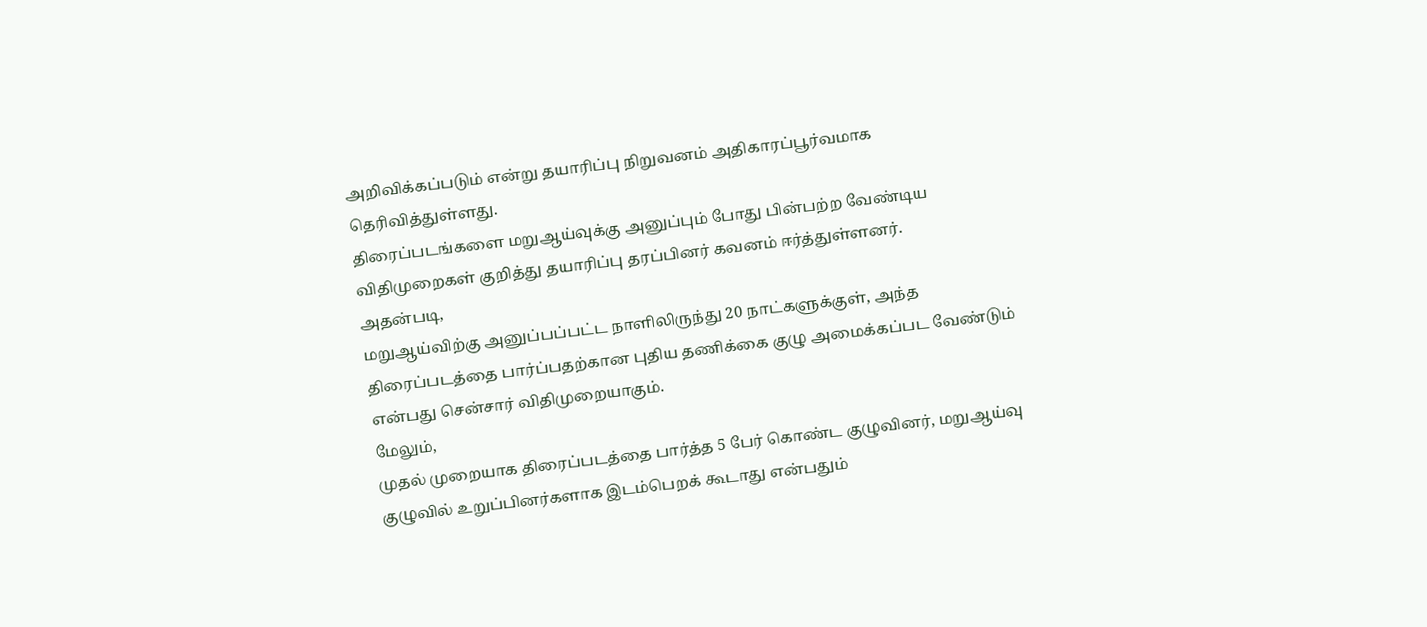அறிவிக்கப்படும் என்று தயாரிப்பு நிறுவனம் அதிகாரப்பூர்வமாக தெரிவித்துள்ளது.
திரைப்படங்களை மறுஆய்வுக்கு அனுப்பும் போது பின்பற்ற வேண்டிய விதிமுறைகள் குறித்து தயாரிப்பு தரப்பினர் கவனம் ஈர்த்துள்ளனர்.
அதன்படி,
மறுஆய்விற்கு அனுப்பப்பட்ட நாளிலிருந்து 20 நாட்களுக்குள், அந்த திரைப்படத்தை பார்ப்பதற்கான புதிய தணிக்கை குழு அமைக்கப்பட வேண்டும் என்பது சென்சார் விதிமுறையாகும்.
மேலும்,
முதல் முறையாக திரைப்படத்தை பார்த்த 5 பேர் கொண்ட குழுவினர், மறுஆய்வு குழுவில் உறுப்பினர்களாக இடம்பெறக் கூடாது என்பதும்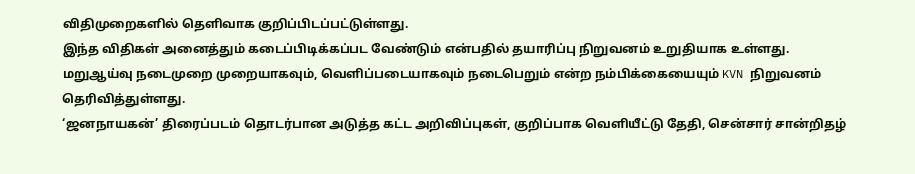விதிமுறைகளில் தெளிவாக குறிப்பிடப்பட்டுள்ளது.
இந்த விதிகள் அனைத்தும் கடைப்பிடிக்கப்பட வேண்டும் என்பதில் தயாரிப்பு நிறுவனம் உறுதியாக உள்ளது.
மறுஆய்வு நடைமுறை முறையாகவும், வெளிப்படையாகவும் நடைபெறும் என்ற நம்பிக்கையையும் KVN நிறுவனம் தெரிவித்துள்ளது.
‘ஜனநாயகன்’ திரைப்படம் தொடர்பான அடுத்த கட்ட அறிவிப்புகள், குறிப்பாக வெளியீட்டு தேதி, சென்சார் சான்றிதழ்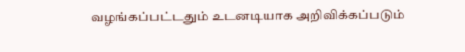வழங்கப்பட்டதும் உடனடியாக அறிவிக்கப்படும்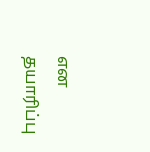என தயாரிப்பு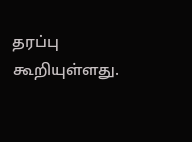தரப்பு கூறியுள்ளது.